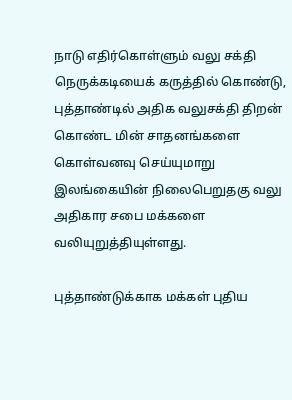நாடு எதிர்கொள்ளும் வலு சக்தி நெருக்கடியைக் கருத்தில் கொண்டு, புத்தாண்டில் அதிக வலுசக்தி திறன் கொண்ட மின் சாதனங்களை கொள்வனவு செய்யுமாறு இலங்கையின் நிலைபெறுதகு வலு அதிகார சபை மக்களை வலியுறுத்தியுள்ளது.

புத்தாண்டுக்காக மக்கள் புதிய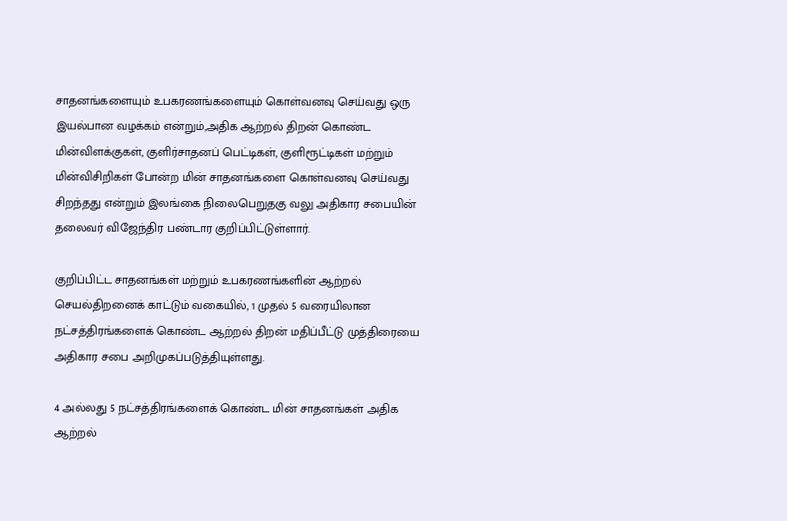சாதனங்களையும் உபகரணங்களையும் கொள்வனவு செய்வது ஒரு இயல்பான வழக்கம் என்றும்,அதிக ஆற்றல் திறன் கொண்ட மின்விளக்குகள், குளிர்சாதனப் பெட்டிகள், குளிரூட்டிகள் மற்றும் மின்விசிறிகள் போன்ற மின் சாதனங்களை கொள்வனவு செய்வது சிறந்தது என்றும் இலங்கை நிலைபெறுதகு வலு அதிகார சபையின் தலைவர் விஜேந்திர பண்டார குறிப்பிட்டுள்ளார்.

குறிப்பிட்ட சாதனங்கள் மற்றும் உபகரணங்களின் ஆற்றல் செயல்திறனைக் காட்டும் வகையில், 1 முதல் 5 வரையிலான நட்சத்திரங்களைக் கொண்ட ஆற்றல் திறன் மதிப்பீட்டு முத்திரையை அதிகார சபை அறிமுகப்படுத்தியுள்ளது.

4 அல்லது 5 நட்சத்திரங்களைக் கொண்ட மின் சாதனங்கள் அதிக ஆற்றல்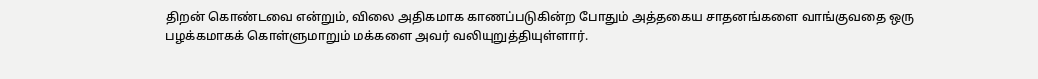திறன் கொண்டவை என்றும், விலை அதிகமாக காணப்படுகின்ற போதும் அத்தகைய சாதனங்களை வாங்குவதை ஒரு பழக்கமாகக் கொள்ளுமாறும் மக்களை அவர் வலியுறுத்தியுள்ளார்.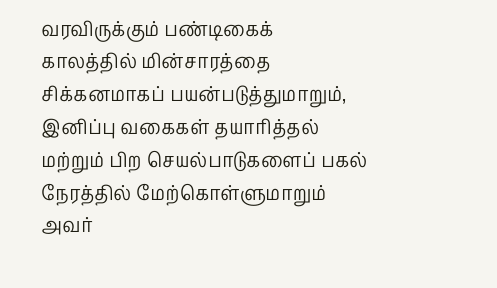வரவிருக்கும் பண்டிகைக் காலத்தில் மின்சாரத்தை சிக்கனமாகப் பயன்படுத்துமாறும், இனிப்பு வகைகள் தயாரித்தல் மற்றும் பிற செயல்பாடுகளைப் பகல் நேரத்தில் மேற்கொள்ளுமாறும் அவர்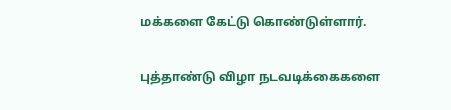மக்களை கேட்டு கொண்டுள்ளார்.

புத்தாண்டு விழா நடவடிக்கைகளை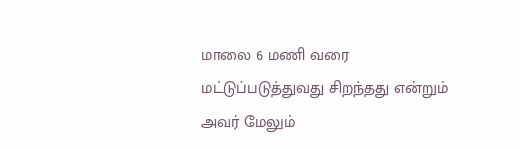மாலை 6 மணி வரை மட்டுப்படுத்துவது சிறந்தது என்றும் அவர் மேலும்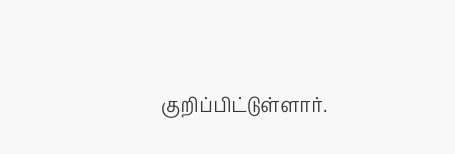குறிப்பிட்டுள்ளார்.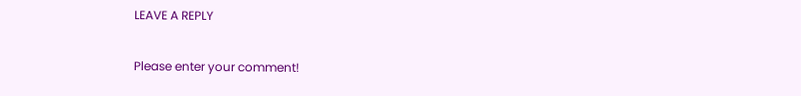LEAVE A REPLY

Please enter your comment!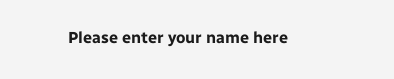Please enter your name here